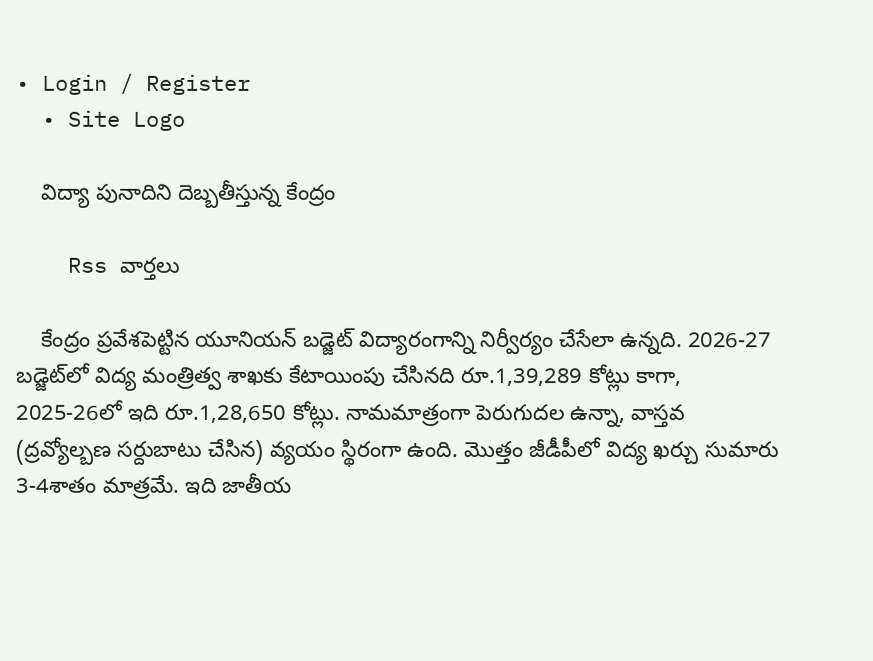• Login / Register
  • Site Logo

    విద్యా పునాదిని దెబ్బతీస్తున్న కేంద్రం

    Rss వార్తలు

    కేంద్రం ప్రవేశపెట్టిన యూనియన్‌ బడ్జెట్‌ విద్యారంగాన్ని నిర్వీర్యం చేసేలా ఉన్నది. 2026-27 బడ్జెట్‌లో విద్య మంత్రిత్వ శాఖకు కేటాయింపు చేసినది రూ.1,39,289 కోట్లు కాగా, 2025-26లో ఇది రూ.1,28,650 కోట్లు. నామమాత్రంగా పెరుగుదల ఉన్నా, వాస్తవ (ద్రవ్యోల్బణ సర్దుబాటు చేసిన) వ్యయం స్థిరంగా ఉంది. మొత్తం జీడీపీలో విద్య ఖర్చు సుమారు 3-4శాతం మాత్రమే. ఇది జాతీయ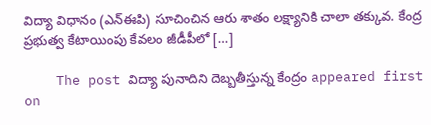విద్యా విధానం (ఎన్‌ఈపి) సూచించిన ఆరు శాతం లక్ష్యానికి చాలా తక్కువ. కేంద్ర ప్రభుత్వ కేటాయింపు కేవలం జీడీపీలో […]

    The post విద్యా పునాదిని దెబ్బతీస్తున్న కేంద్రం appeared first on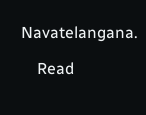Navatelangana.

    Read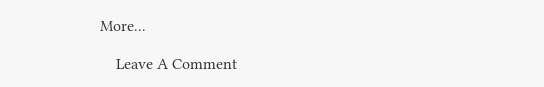More...

    Leave A Comment